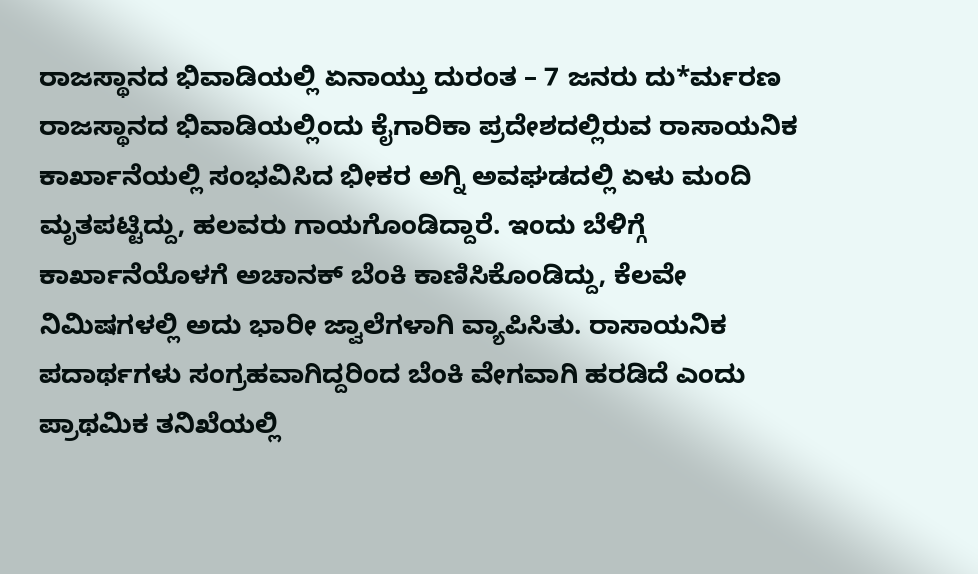ರಾಜಸ್ಥಾನದ ಭಿವಾಡಿಯಲ್ಲಿ ಏನಾಯ್ತು ದುರಂತ – 7 ಜನರು ದು*ರ್ಮರಣ
ರಾಜಸ್ಥಾನದ ಭಿವಾಡಿಯಲ್ಲಿಂದು ಕೈಗಾರಿಕಾ ಪ್ರದೇಶದಲ್ಲಿರುವ ರಾಸಾಯನಿಕ ಕಾರ್ಖಾನೆಯಲ್ಲಿ ಸಂಭವಿಸಿದ ಭೀಕರ ಅಗ್ನಿ ಅವಘಡದಲ್ಲಿ ಏಳು ಮಂದಿ ಮೃತಪಟ್ಟಿದ್ದು, ಹಲವರು ಗಾಯಗೊಂಡಿದ್ದಾರೆ. ಇಂದು ಬೆಳಿಗ್ಗೆ ಕಾರ್ಖಾನೆಯೊಳಗೆ ಅಚಾನಕ್ ಬೆಂಕಿ ಕಾಣಿಸಿಕೊಂಡಿದ್ದು, ಕೆಲವೇ ನಿಮಿಷಗಳಲ್ಲಿ ಅದು ಭಾರೀ ಜ್ವಾಲೆಗಳಾಗಿ ವ್ಯಾಪಿಸಿತು. ರಾಸಾಯನಿಕ ಪದಾರ್ಥಗಳು ಸಂಗ್ರಹವಾಗಿದ್ದರಿಂದ ಬೆಂಕಿ ವೇಗವಾಗಿ ಹರಡಿದೆ ಎಂದು ಪ್ರಾಥಮಿಕ ತನಿಖೆಯಲ್ಲಿ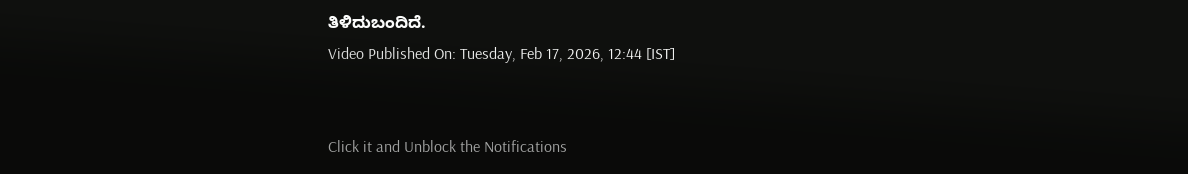ತಿಳಿದುಬಂದಿದೆ.
Video Published On: Tuesday, Feb 17, 2026, 12:44 [IST]


Click it and Unblock the Notifications